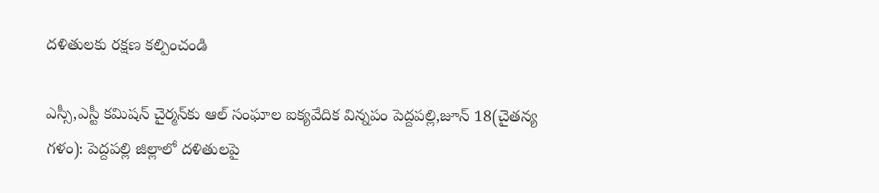దళితులకు రక్షణ కల్పించండి

ఎస్సీ,ఎస్టీ కమిషన్ చైర్మన్‌కు ఆల్ సంఘాల ఐక్యవేదిక విన్నపం పెద్దపల్లి,జూన్ 18(చైతన్య గళం): పెద్దపల్లి జిల్లాలో దళితులపై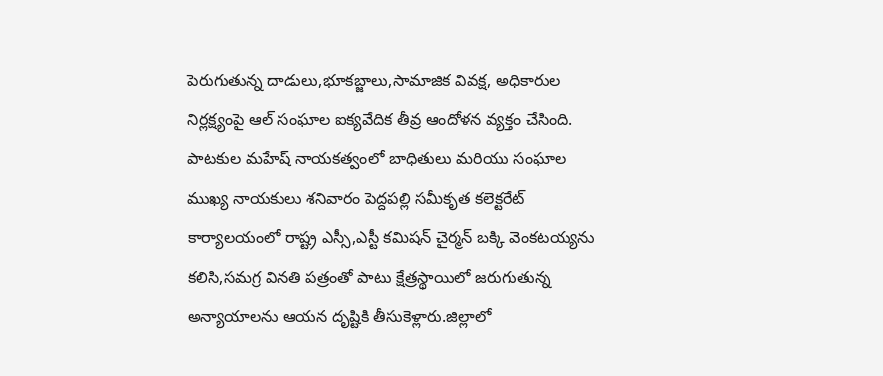పెరుగుతున్న దాడులు,భూకబ్జాలు,సామాజిక వివక్ష, అధికారుల నిర్లక్ష్యంపై ఆల్ సంఘాల ఐక్యవేదిక తీవ్ర ఆందోళన వ్యక్తం చేసింది. పాటకుల మహేష్ నాయకత్వంలో బాధితులు మరియు సంఘాల ముఖ్య నాయకులు శనివారం పెద్దపల్లి సమీకృత కలెక్టరేట్ కార్యాలయంలో రాష్ట్ర ఎస్సీ,ఎస్టీ కమిషన్ చైర్మన్ బక్కి వెంకటయ్యను కలిసి,సమగ్ర వినతి పత్రంతో పాటు క్షేత్రస్థాయిలో జరుగుతున్న అన్యాయాలను ఆయన దృష్టికి తీసుకెళ్లారు.జిల్లాలో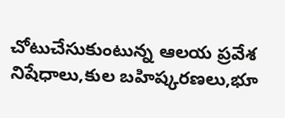చోటుచేసుకుంటున్న ఆలయ ప్రవేశ నిషేధాలు,కుల బహిష్కరణలు,భూ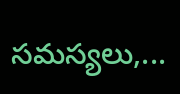సమస్యలు,...